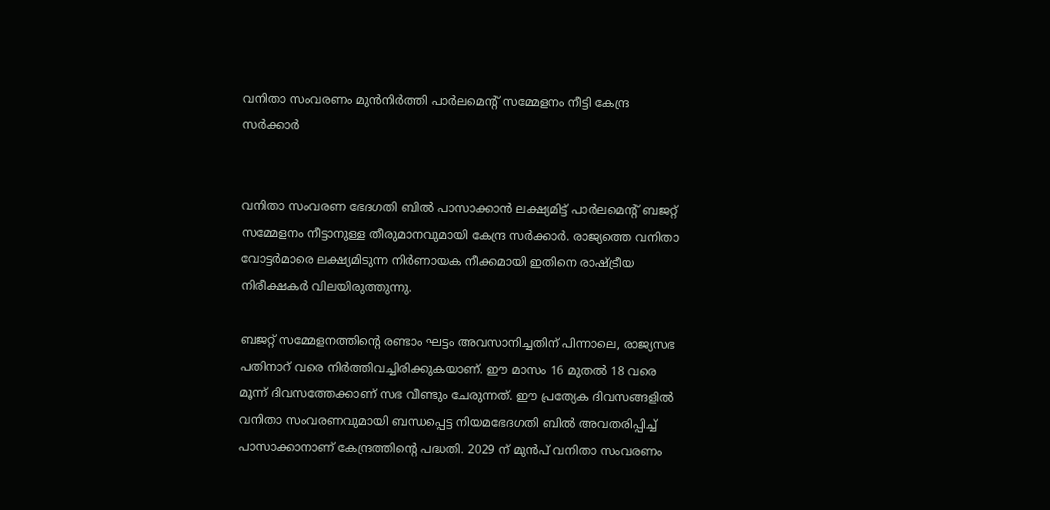വനിതാ സംവരണം മുൻനിർത്തി പാർലമെന്റ് സമ്മേളനം നീട്ടി കേന്ദ്ര സർക്കാർ


വനിതാ സംവരണ ഭേദഗതി ബിൽ പാസാക്കാൻ ലക്ഷ്യമിട്ട് പാർലമെന്റ് ബജറ്റ് സമ്മേളനം നീട്ടാനുള്ള തീരുമാനവുമായി കേന്ദ്ര സർക്കാർ. രാജ്യത്തെ വനിതാ വോട്ടർമാരെ ലക്ഷ്യമിടുന്ന നിർണായക നീക്കമായി ഇതിനെ രാഷ്ട്രീയ നിരീക്ഷകർ വിലയിരുത്തുന്നു.

ബജറ്റ് സമ്മേളനത്തിന്റെ രണ്ടാം ഘട്ടം അവസാനിച്ചതിന് പിന്നാലെ, രാജ്യസഭ പതിനാറ് വരെ നിർത്തിവച്ചിരിക്കുകയാണ്. ഈ മാസം 16 മുതൽ 18 വരെ മൂന്ന് ദിവസത്തേക്കാണ് സഭ വീണ്ടും ചേരുന്നത്. ഈ പ്രത്യേക ദിവസങ്ങളിൽ വനിതാ സംവരണവുമായി ബന്ധപ്പെട്ട നിയമഭേദഗതി ബിൽ അവതരിപ്പിച്ച് പാസാക്കാനാണ് കേന്ദ്രത്തിന്റെ പദ്ധതി. 2029 ന് മുൻപ് വനിതാ സംവരണം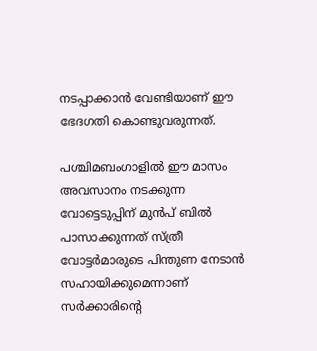നടപ്പാക്കാൻ വേണ്ടിയാണ് ഈ ഭേദഗതി കൊണ്ടുവരുന്നത്.

പശ്ചിമബംഗാളിൽ ഈ മാസം അവസാനം നടക്കുന്ന വോട്ടെടുപ്പിന് മുൻപ് ബിൽ പാസാക്കുന്നത് സ്ത്രീ വോട്ടർമാരുടെ പിന്തുണ നേടാൻ സഹായിക്കുമെന്നാണ് സർക്കാരിന്റെ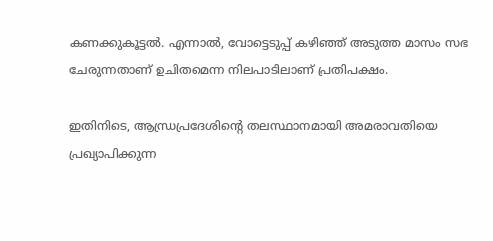കണക്കുകൂട്ടൽ. എന്നാൽ, വോട്ടെടുപ്പ് കഴിഞ്ഞ് അടുത്ത മാസം സഭ ചേരുന്നതാണ് ഉചിതമെന്ന നിലപാടിലാണ് പ്രതിപക്ഷം.

ഇതിനിടെ, ആന്ധ്രപ്രദേശിന്റെ തലസ്ഥാനമായി അമരാവതിയെ പ്രഖ്യാപിക്കുന്ന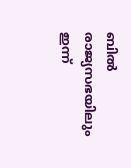ബിൽ രാജ്യസഭയിലും ഇന്ന്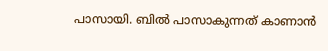പാസായി. ബിൽ പാസാകുന്നത് കാണാൻ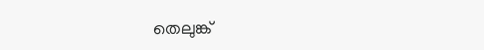തെലുങ്ക്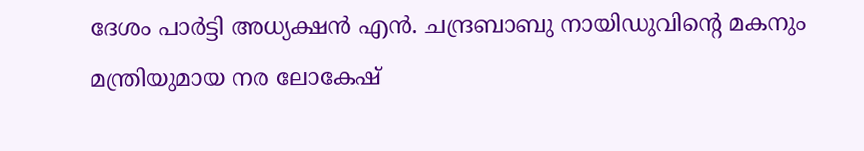ദേശം പാർട്ടി അധ്യക്ഷൻ എൻ. ചന്ദ്രബാബു നായിഡുവിന്റെ മകനും മന്ത്രിയുമായ നര ലോകേഷ്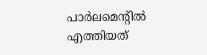പാർലമെന്റിൽ എത്തിയത്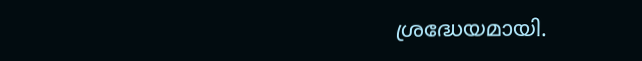ശ്രദ്ധേയമായി.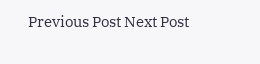Previous Post Next Post